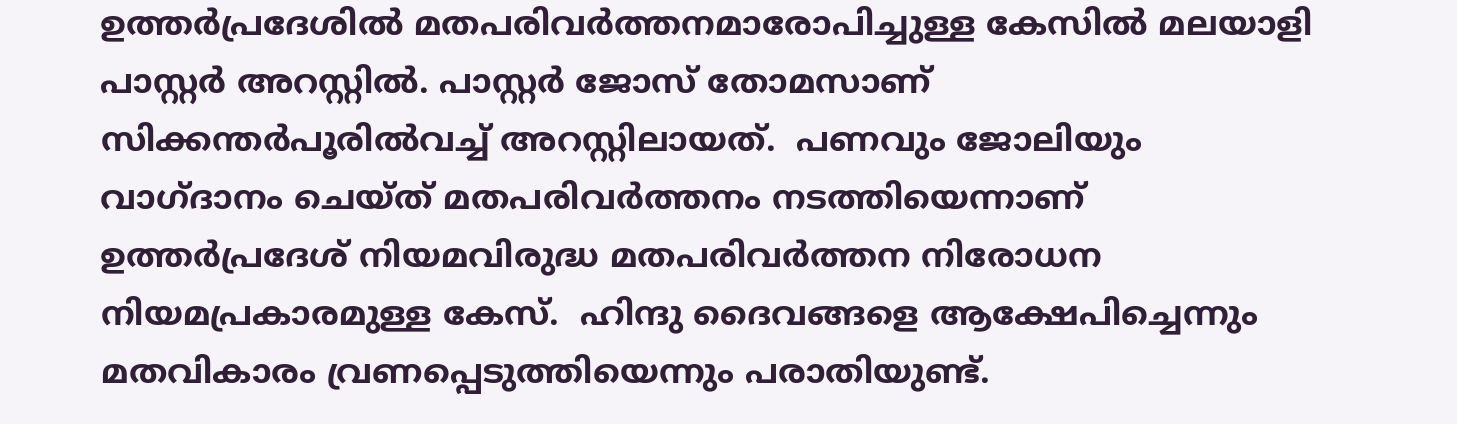ഉത്തര്‍പ്രദേശില്‍ മതപരിവര്‍ത്തനമാരോപിച്ചുള്ള കേസില്‍ മലയാളി പാസ്റ്റര്‍ അറസ്റ്റിൽ. പാസ്റ്റര്‍ ജോസ് തോമസാണ് സിക്കന്തര്‍പൂരില്‍വച്ച് അറസ്റ്റിലായത്.  പണവും ജോലിയും വാഗ്ദാനം ചെയ്ത് മതപരിവര്‍ത്തനം നടത്തിയെന്നാണ് ഉത്തർപ്രദേശ് നിയമവിരുദ്ധ മതപരിവർത്തന നിരോധന നിയമപ്രകാരമുള്ള കേസ്.  ഹിന്ദു ദൈവങ്ങളെ ആക്ഷേപിച്ചെന്നും മതവികാരം വ്രണപ്പെടുത്തിയെന്നും പരാതിയുണ്ട്.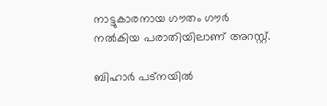നാട്ടുകാരനായ ഗൗതം ഗൗര്‍ നല്‍കിയ പരാതിയിലാണ് അറസ്റ്റ്.

ബിഹാര്‍ പട്നയില്‍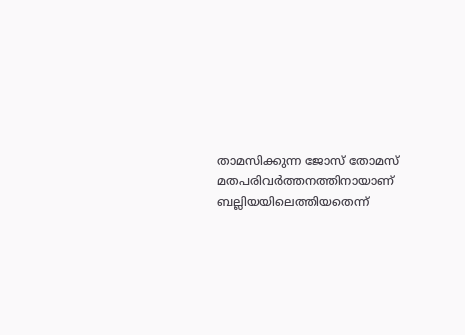താമസിക്കുന്ന ജോസ് തോമസ് മതപരിവര്‍ത്തനത്തിനായാണ് ബല്ലിയയിലെത്തിയതെന്ന്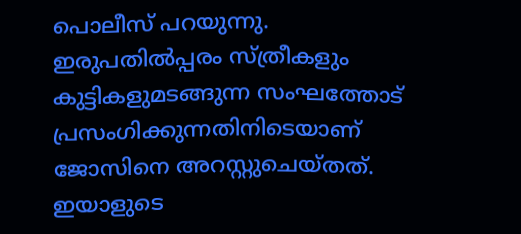പൊലീസ് പറയുന്നു.  ഇരുപതില്‍പ്പരം സ്ത്രീകളും കുട്ടികളുമടങ്ങുന്ന സംഘത്തോട് പ്രസംഗിക്കുന്നതിനിടെയാണ് ജോസിനെ അറസ്റ്റുചെയ്തത്.  ഇയാളുടെ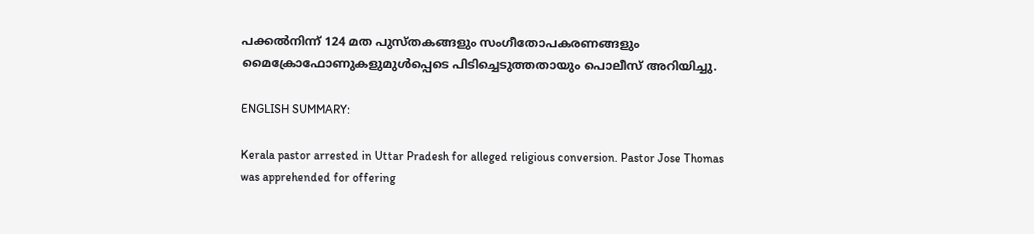പക്കല്‍നിന്ന് 124 മത പുസ്തകങ്ങളും സംഗീതോപകരണങ്ങളും മൈക്രോഫോണുകളുമുള്‍പ്പെടെ പിടിച്ചെടുത്തതായും പൊലീസ് അറിയിച്ചു.

ENGLISH SUMMARY:

Kerala pastor arrested in Uttar Pradesh for alleged religious conversion. Pastor Jose Thomas was apprehended for offering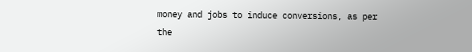money and jobs to induce conversions, as per the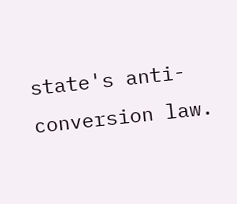state's anti-conversion law.